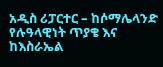አዲስ ሪፓርተር – ከሶማሌላንድ የሉዓላዊነት ጥያቄ እና ከእስራኤል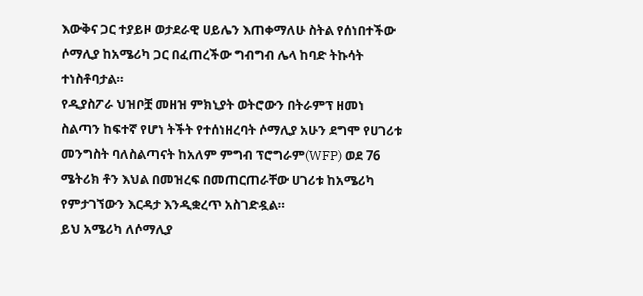እውቅና ጋር ተያይዞ ወታደራዊ ሀይሌን እጠቀማለሁ ስትል የሰነበተችው ሶማሊያ ከአሜሪካ ጋር በፈጠረችው ግብግብ ሌላ ከባድ ትኩሳት ተነስቶባታል።
የዲያስፖራ ህዝቦቿ መዘዝ ምክኒያት ወትሮውን በትራምፕ ዘመነ ስልጣን ከፍተኛ የሆነ ትችት የተሰነዘረባት ሶማሊያ አሁን ደግሞ የሀገሪቱ መንግስት ባለስልጣናት ከአለም ምግብ ፕሮግራም(WFP) ወደ 76 ሜትሪክ ቶን እህል በመዝረፍ በመጠርጠራቸው ሀገሪቱ ከአሜሪካ የምታገኘውን እርዳታ እንዲቋረጥ አስገድዷል።
ይህ አሜሪካ ለሶማሊያ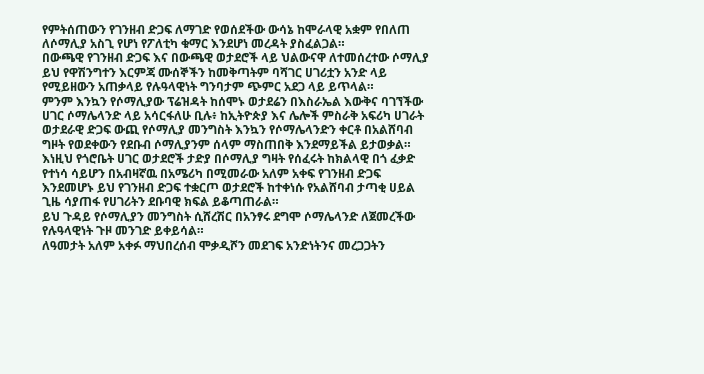የምትሰጠውን የገንዘብ ድጋፍ ለማገድ የወሰደችው ውሳኔ ከሞራላዊ አቋም የበለጠ ለሶማሊያ አስጊ የሆነ የፖለቲካ ቁማር እንደሆነ መረዳት ያስፈልጋል።
በውጫዊ የገንዘብ ድጋፍ እና በውጫዊ ወታደሮች ላይ ህልውናዋ ለተመሰረተው ሶማሊያ ይህ የዋሽንግተን እርምጃ ሙሰኞችን ከመቅጣትም ባሻገር ሀገሪቷን አንድ ላይ የሚይዘውን አጠቃላይ የሉዓላዊነት ግንባታም ጭምር አደጋ ላይ ይጥላል።
ምንም እንኳን የሶማሊያው ፕሬዝዳት ከሰሞኑ ወታደሬን በእስራኤል እውቅና ባገኘችው ሀገር ሶማሌላንድ ላይ አሳርፋለሁ ቢሉ፥ ከኢትዮጵያ እና ሌሎች ምስራቅ አፍሪካ ሀገራት ወታደራዊ ድጋፍ ውጪ የሶማሊያ መንግስት እንኳን የሶማሌላንድን ቀርቶ በአልሸባብ ግዞት የወደቀውን የደቡብ ሶማሊያንም ሰላም ማስጠበቅ እንደማይችል ይታወቃል።
እነዚህ የጎሮቤት ሀገር ወታደሮች ታድያ በሶማሊያ ግዛት የሰፈሩት ከክልላዊ በጎ ፈቃድ የተነሳ ሳይሆን በአብዛኛዉ በአሜሪካ በሚመራው አለም አቀፍ የገንዘብ ድጋፍ እንደመሆኑ ይህ የገንዘብ ድጋፍ ተቋርጦ ወታደሮች ከተቀነሱ የአልሸባብ ታጣቂ ሀይል ጊዜ ሳያጠፋ የሀገሪትን ደቡባዊ ክፍል ይቆጣጠራል።
ይህ ጉዳይ የሶማሊያን መንግስት ሲሸረሽር በአንፃሩ ደግሞ ሶማሌላንድ ለጀመረችው የሉዓላዊነት ጉዞ መንገድ ይቀይሳል።
ለዓመታት አለም አቀፉ ማህበረሰብ ሞቃዲሾን መደገፍ አንድነትንና መረጋጋትን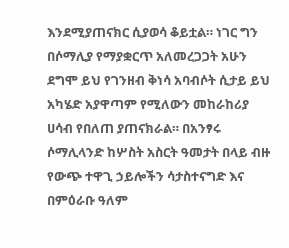እንደሚያጠናክር ሲያወሳ ቆይቷል። ነገር ግን በሶማሊያ የማያቋርጥ አለመረጋጋት አሁን ደግሞ ይህ የገንዘብ ቅነሳ አባብሶት ሲታይ ይህ አካሄድ አያዋጣም የሚለውን መከራከሪያ ሀሳብ የበለጠ ያጠናክራል። በአንፃሩ ሶማሊላንድ ከሦስት አስርት ዓመታት በላይ ብዙ የውጭ ተዋጊ ኃይሎችን ሳታስተናግድ እና በምዕራቡ ዓለም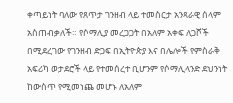ቀጣይነት ባለው የጸጥታ ገንዘብ ላይ ተመስርታ አንጻራዊ ሰላም አስጠብቃለች። የሶማሊያ መረጋጋት በአለም አቀፍ ለጋሾች በሚደረገው የገንዘብ ድጋፍ በኢትዮጵያ እና በሌሎች የምስራቅ አፍሪካ ወታደሮች ላይ የተመሰረተ ቢሆንም የሶማሊላንድ ደህንነት ከውስጥ የሚመነጨ መሆኑ ለአለም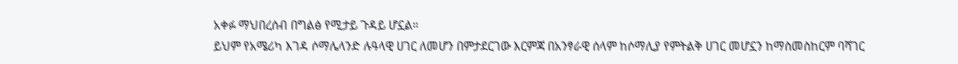አቀፉ ማህበረሰብ በግልፅ የሚታይ ጉዳይ ሆኗል።
ይህም የአሜሪካ እገዳ ሶማሌላንድ ሉዓላዊ ሀገር ለመሆን በምታደርገው እርምጃ በአንፃራዊ ሰላም ከሶማሊያ የምትልቅ ሀገር መሆኗን ከማስመስከርም ባሻገር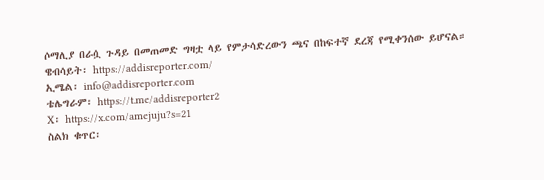ሶማሊያ በራሷ ጉዳይ በመጠመድ ግዛቷ ላይ የምታሳድረውን ጫና በከፍተኛ ደረጃ የሚቀንሰው ይሆናል።
ዌብሳይት፡ https://addisreporter.com/
ኢሜል፡ info@addisreporter.com
ቴሌግራም፡ https://t.me/addisreporter2
X፡ https://x.com/amejuju?s=21
ስልክ ቁጥር፡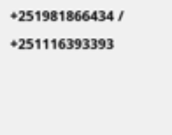+251981866434 / +251116393393